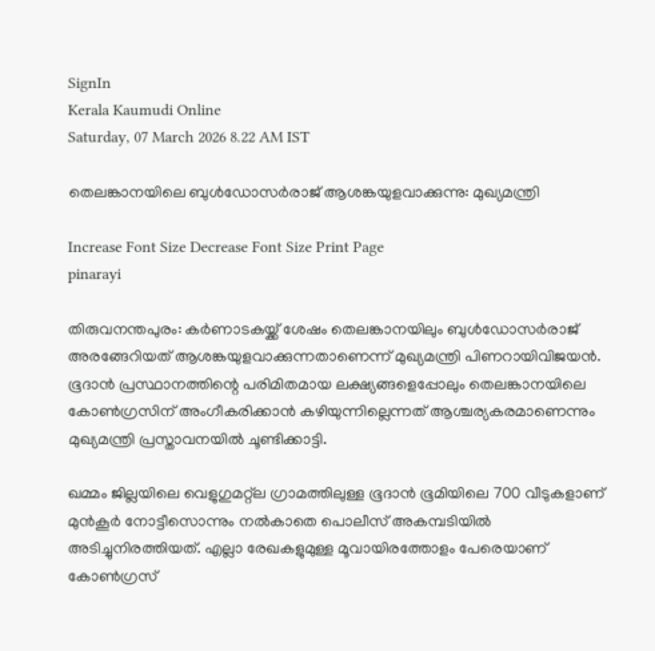SignIn
Kerala Kaumudi Online
Saturday, 07 March 2026 8.22 AM IST

തെലങ്കാനയിലെ ബുൾഡോസർരാജ് ആശങ്കയുളവാക്കുന്നു: മുഖ്യമന്ത്രി

Increase Font Size Decrease Font Size Print Page
pinarayi

തിരുവനന്തപുരം: കർണാടകയ്ക്ക് ശേഷം തെലങ്കാനയിലും ബുൾഡോസർരാജ് അരങ്ങേറിയത് ആശങ്കയുളവാക്കുന്നതാണെന്ന് മുഖ്യമന്ത്രി പിണറായിവിജയൻ. ഭൂദാൻ പ്രസ്ഥാനത്തിന്റെ പരിമിതമായ ലക്ഷ്യങ്ങളെപ്പോലും തെലങ്കാനയിലെ കോൺഗ്രസിന് അംഗീകരിക്കാൻ കഴിയുന്നില്ലെന്നത് ആശ്ചര്യകരമാണെന്നും മുഖ്യമന്ത്രി പ്രസ്താവനയിൽ ചൂണ്ടിക്കാട്ടി.

ഖമ്മം ജില്ലയിലെ വെളുഗുമറ്റ്ല ഗ്രാമത്തിലുള്ള ഭൂദാൻ ഭൂമിയിലെ 700 വീടുകളാണ് മുൻകൂർ നോട്ടീസൊന്നും നൽകാതെ പൊലീസ് അകമ്പടിയിൽ അടിച്ചുനിരത്തിയത്. എല്ലാ രേഖകളുമുള്ള മൂവായിരത്തോളം പേരെയാണ് കോൺഗ്രസ്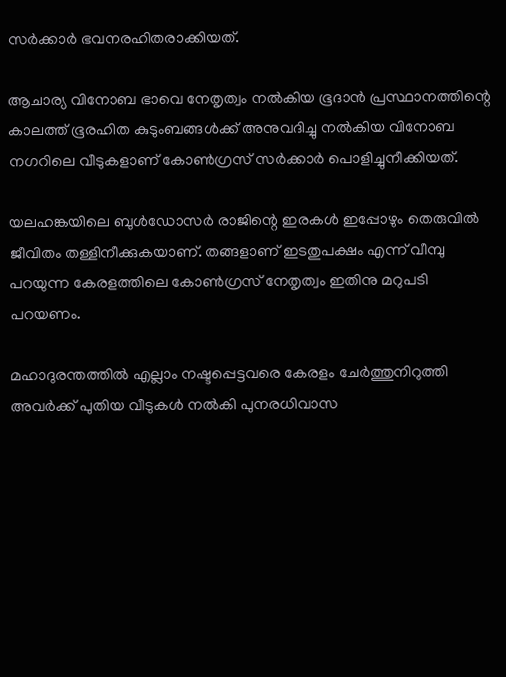സർക്കാർ ഭവനരഹിതരാക്കിയത്.

ആചാര്യ വിനോബ ഭാവെ നേതൃത്വം നൽകിയ ഭൂദാൻ പ്രസ്ഥാനത്തിന്റെ കാലത്ത് ഭൂരഹിത കുടുംബങ്ങൾക്ക് അനുവദിച്ചു നൽകിയ വിനോബ നഗറിലെ വീടുകളാണ് കോൺഗ്രസ് സർക്കാർ പൊളിച്ചുനീക്കിയത്.

യലഹങ്കയിലെ ബുൾഡോസർ രാജിന്റെ ഇരകൾ ഇപ്പോഴും തെരുവിൽ ജീവിതം തള്ളിനീക്കുകയാണ്. തങ്ങളാണ് ഇടതുപക്ഷം എന്ന് വീമ്പു പറയുന്ന കേരളത്തിലെ കോൺഗ്രസ് നേതൃത്വം ഇതിനു മറുപടി പറയണം.

മഹാദുരന്തത്തിൽ എല്ലാം നഷ്ടപ്പെട്ടവരെ കേരളം ചേർത്തുനിറുത്തി അവർക്ക് പുതിയ വീടുകൾ നൽകി പുനരധിവാസ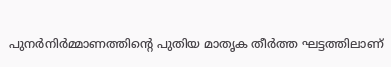പുനർനിർമ്മാണത്തിന്റെ പുതിയ മാതൃക തീർത്ത ഘട്ടത്തിലാണ്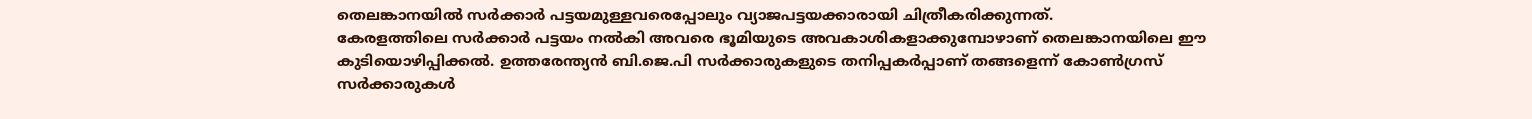തെലങ്കാനയിൽ സർക്കാർ പട്ടയമുള്ളവരെപ്പോലും വ്യാജപട്ടയക്കാരായി ചിത്രീകരിക്കുന്നത്.
കേരളത്തിലെ സർക്കാർ പട്ടയം നൽകി അവരെ ഭൂമിയുടെ അവകാശികളാക്കുമ്പോഴാണ് തെലങ്കാനയിലെ ഈ കുടിയൊഴിപ്പിക്കൽ. ഉത്തരേന്ത്യൻ ബി.ജെ.പി സർക്കാരുകളുടെ തനിപ്പകർപ്പാണ് തങ്ങളെന്ന് കോൺഗ്രസ് സർക്കാരുകൾ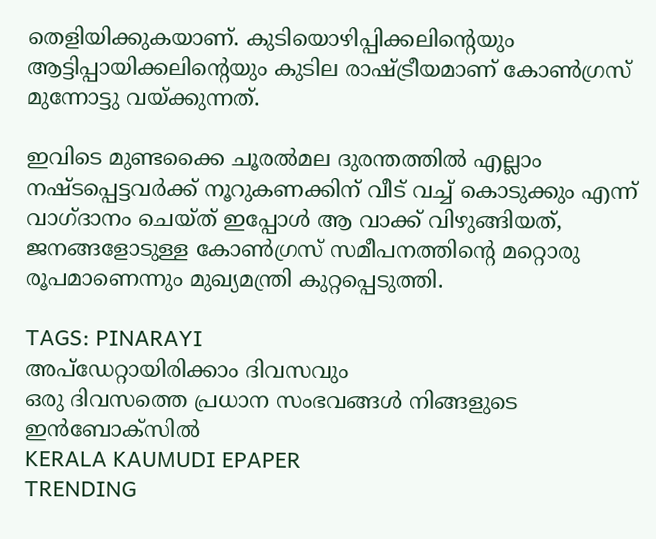തെളിയിക്കുകയാണ്. കുടിയൊഴിപ്പിക്കലിന്റെയും ആട്ടിപ്പായിക്കലിന്റെയും കുടില രാഷ്ട്രീയമാണ് കോൺഗ്രസ് മുന്നോട്ടു വയ്ക്കുന്നത്.

ഇവിടെ മുണ്ടക്കൈ ചൂരൽമല ദുരന്തത്തിൽ എല്ലാം നഷ്ടപ്പെട്ടവർക്ക് നൂറുകണക്കിന് വീട് വച്ച് കൊടുക്കും എന്ന് വാഗ്ദാനം ചെയ്ത് ഇപ്പോൾ ആ വാക്ക് വിഴുങ്ങിയത്, ജനങ്ങളോടുള്ള കോൺഗ്രസ് സമീപനത്തിന്റെ മറ്റൊരു രൂപമാണെന്നും മുഖ്യമന്ത്രി കുറ്റപ്പെടുത്തി.

TAGS: PINARAYI
അപ്ഡേറ്റായിരിക്കാം ദിവസവും
ഒരു ദിവസത്തെ പ്രധാന സംഭവങ്ങൾ നിങ്ങളുടെ ഇൻബോക്സിൽ
KERALA KAUMUDI EPAPER
TRENDING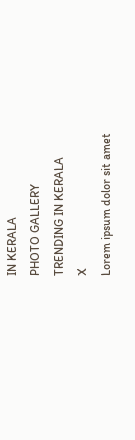IN KERALA
PHOTO GALLERY
TRENDING IN KERALA
X
Lorem ipsum dolor sit amet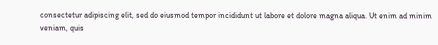consectetur adipiscing elit, sed do eiusmod tempor incididunt ut labore et dolore magna aliqua. Ut enim ad minim veniam, quis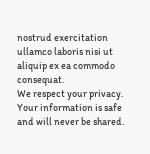nostrud exercitation ullamco laboris nisi ut aliquip ex ea commodo consequat.
We respect your privacy. Your information is safe and will never be shared.